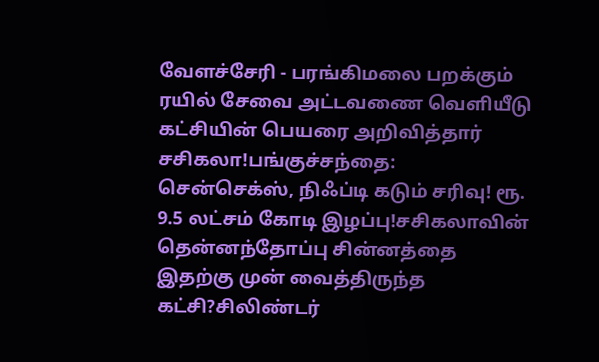வேளச்சேரி - பரங்கிமலை பறக்கும் ரயில் சேவை அட்டவணை வெளியீடு கட்சியின் பெயரை அறிவித்தார் சசிகலா!பங்குச்சந்தை: சென்செக்ஸ், நிஃப்டி கடும் சரிவு! ரூ. 9.5 லட்சம் கோடி இழப்பு!சசிகலாவின் தென்னந்தோப்பு சின்னத்தை இதற்கு முன் வைத்திருந்த கட்சி?சிலிண்டர்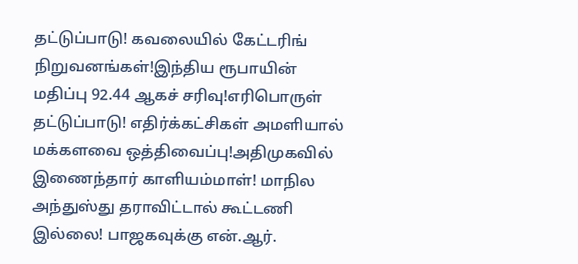தட்டுப்பாடு! கவலையில் கேட்டரிங் நிறுவனங்கள்!இந்திய ரூபாயின் மதிப்பு 92.44 ஆகச் சரிவு!எரிபொருள் தட்டுப்பாடு! எதிர்க்கட்சிகள் அமளியால் மக்களவை ஒத்திவைப்பு!அதிமுகவில் இணைந்தார் காளியம்மாள்! மாநில அந்துஸ்து தராவிட்டால் கூட்டணி இல்லை! பாஜகவுக்கு என்.ஆர்.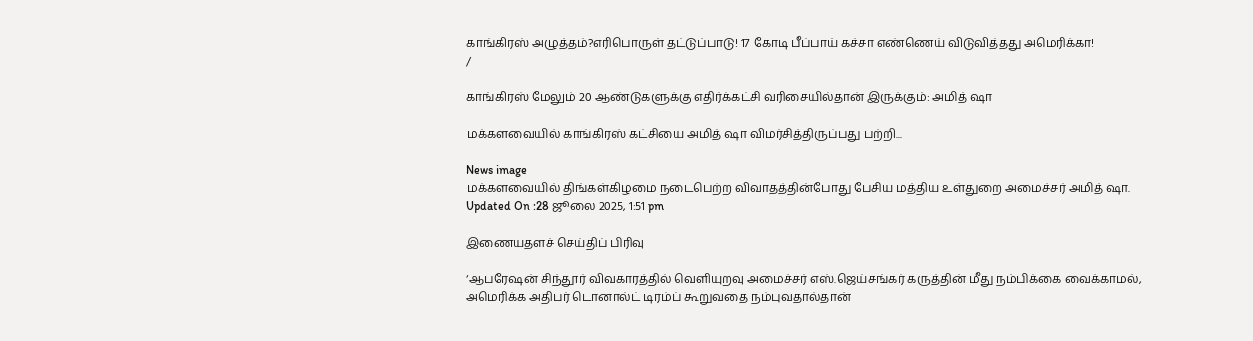காங்கிரஸ் அழுத்தம்?எரிபொருள் தட்டுப்பாடு! 17 கோடி பீப்பாய் கச்சா எண்ணெய் விடுவித்தது அமெரிக்கா!
/

காங்கிரஸ் மேலும் 20 ஆண்டுகளுக்கு எதிர்க்கட்சி வரிசையில்தான் இருக்கும்: அமித் ஷா

மக்களவையில் காங்கிரஸ் கட்சியை அமித் ஷா விமர்சித்திருப்பது பற்றி...

News image
மக்களவையில் திங்கள்கிழமை நடைபெற்ற விவாதத்தின்போது பேசிய மத்திய உள்துறை அமைச்சர் அமித் ஷா.
Updated On :28 ஜூலை 2025, 1:51 pm

இணையதளச் செய்திப் பிரிவு

‘ஆபரேஷன் சிந்தூர் விவகாரத்தில் வெளியுறவு அமைச்சர் எஸ்.ஜெய்சங்கர் கருத்தின் மீது நம்பிக்கை வைக்காமல், அமெரிக்க அதிபர் டொனால்ட் டிரம்ப் கூறுவதை நம்புவதால்தான்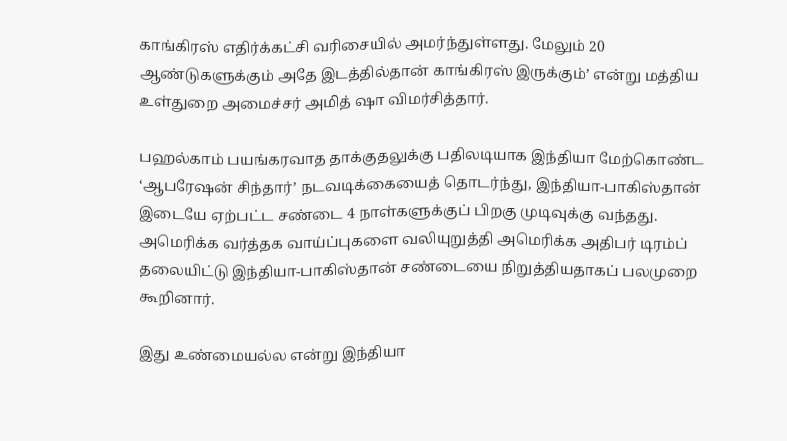காங்கிரஸ் எதிர்க்கட்சி வரிசையில் அமர்ந்துள்ளது. மேலும் 20 ஆண்டுகளுக்கும் அதே இடத்தில்தான் காங்கிரஸ் இருக்கும்’ என்று மத்திய உள்துறை அமைச்சர் அமித் ஷா விமர்சித்தார்.

பஹல்காம் பயங்கரவாத தாக்குதலுக்கு பதிலடியாக இந்தியா மேற்கொண்ட ‘ஆபரேஷன் சிந்தார்’ நடவடிக்கையைத் தொடர்ந்து, இந்தியா-பாகிஸ்தான் இடையே ஏற்பட்ட சண்டை 4 நாள்களுக்குப் பிறகு முடிவுக்கு வந்தது. அமெரிக்க வர்த்தக வாய்ப்புகளை வலியுறுத்தி அமெரிக்க அதிபர் டிரம்ப் தலையிட்டு இந்தியா-பாகிஸ்தான் சண்டையை நிறுத்தியதாகப் பலமுறை கூறினார்.

இது உண்மையல்ல என்று இந்தியா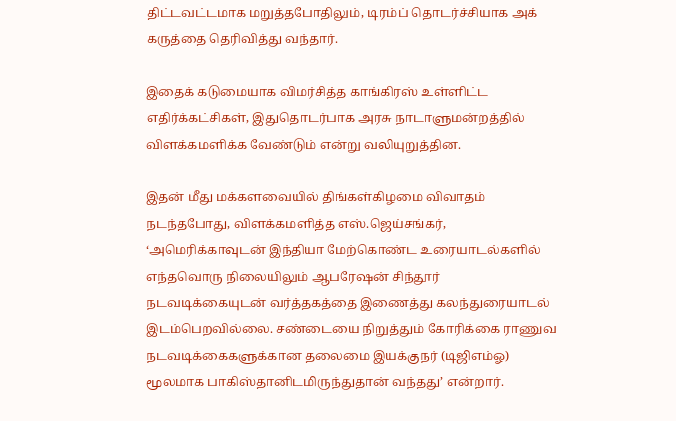திட்டவட்டமாக மறுத்தபோதிலும், டிரம்ப் தொடர்ச்சியாக அக் கருத்தை தெரிவித்து வந்தார்.

இதைக் கடுமையாக விமர்சித்த காங்கிரஸ் உள்ளிட்ட எதிர்க்கட்சிகள், இதுதொடர்பாக அரசு நாடாளுமன்றத்தில் விளக்கமளிக்க வேண்டும் என்று வலியுறுத்தின.

இதன் மீது மக்களவையில் திங்கள்கிழமை விவாதம் நடந்தபோது, விளக்கமளித்த எஸ்.ஜெய்சங்கர், ‘அமெரிக்காவுடன் இந்தியா மேற்கொண்ட உரையாடல்களில் எந்தவொரு நிலையிலும் ஆபரேஷன் சிந்தூர் நடவடிக்கையுடன் வர்த்தகத்தை இணைத்து கலந்துரையாடல் இடம்பெறவில்லை. சண்டையை நிறுத்தும் கோரிக்கை ராணுவ நடவடிக்கைகளுக்கான தலைமை இயக்குநர் (டிஜிஎம்ஓ) மூலமாக பாகிஸ்தானிடமிருந்துதான் வந்தது’ என்றார்.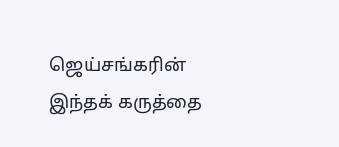ஜெய்சங்கரின் இந்தக் கருத்தை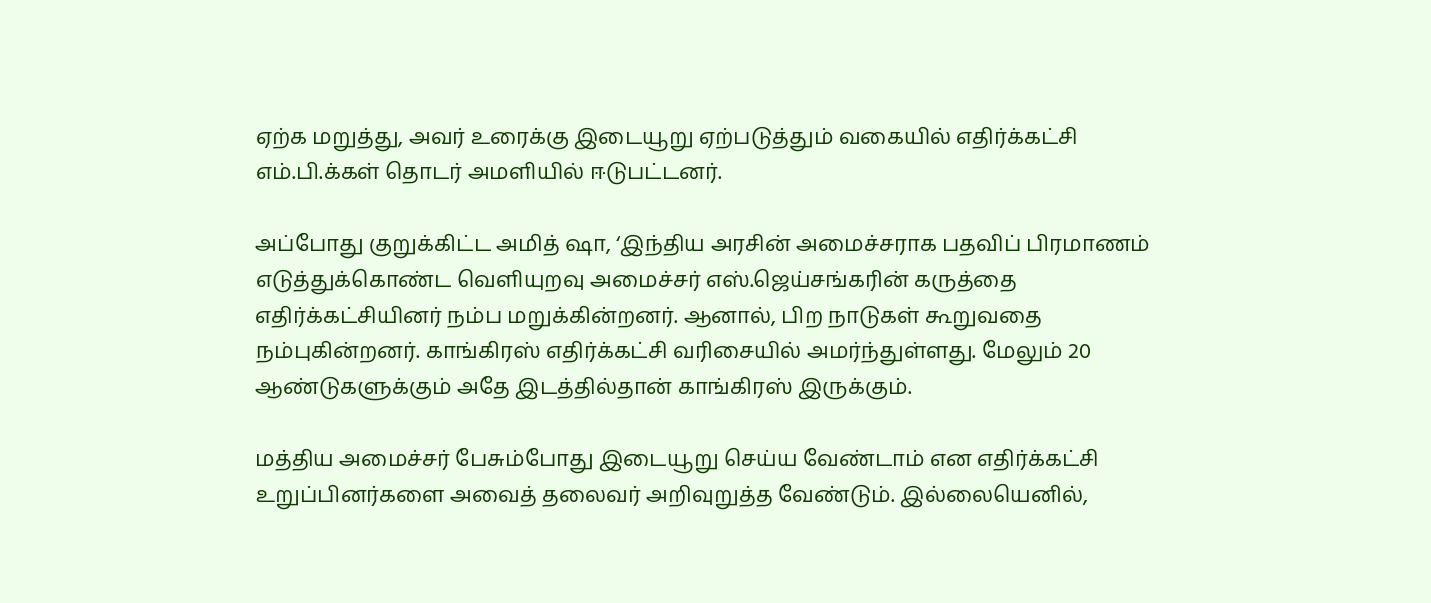ஏற்க மறுத்து, அவர் உரைக்கு இடையூறு ஏற்படுத்தும் வகையில் எதிர்க்கட்சி எம்.பி.க்கள் தொடர் அமளியில் ஈடுபட்டனர்.

அப்போது குறுக்கிட்ட அமித் ஷா, ‘இந்திய அரசின் அமைச்சராக பதவிப் பிரமாணம் எடுத்துக்கொண்ட வெளியுறவு அமைச்சர் எஸ்.ஜெய்சங்கரின் கருத்தை எதிர்க்கட்சியினர் நம்ப மறுக்கின்றனர். ஆனால், பிற நாடுகள் கூறுவதை நம்புகின்றனர். காங்கிரஸ் எதிர்க்கட்சி வரிசையில் அமர்ந்துள்ளது. மேலும் 20 ஆண்டுகளுக்கும் அதே இடத்தில்தான் காங்கிரஸ் இருக்கும்.

மத்திய அமைச்சர் பேசும்போது இடையூறு செய்ய வேண்டாம் என எதிர்க்கட்சி உறுப்பினர்களை அவைத் தலைவர் அறிவுறுத்த வேண்டும். இல்லையெனில்,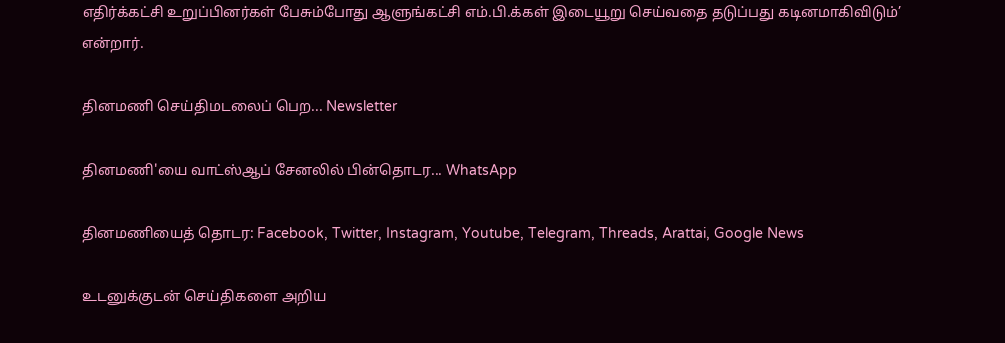எதிர்க்கட்சி உறுப்பினர்கள் பேசும்போது ஆளுங்கட்சி எம்.பி.க்கள் இடையூறு செய்வதை தடுப்பது கடினமாகிவிடும்’ என்றார்.

தினமணி செய்திமடலைப் பெற... Newsletter

தினமணி'யை வாட்ஸ்ஆப் சேனலில் பின்தொடர... WhatsApp

தினமணியைத் தொடர: Facebook, Twitter, Instagram, Youtube, Telegram, Threads, Arattai, Google News

உடனுக்குடன் செய்திகளை அறிய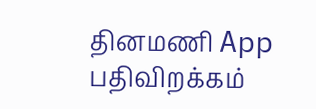தினமணி App பதிவிறக்கம்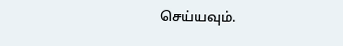செய்யவும்.